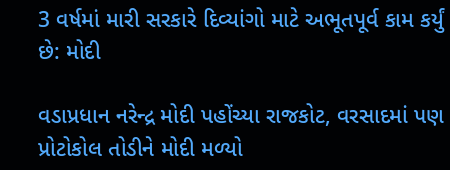3 વર્ષમાં મારી સરકારે દિવ્યાંગો માટે અભૂતપૂર્વ કામ કર્યું છે: મોદી

વડાપ્રધાન નરેન્દ્ર મોદી પહોંચ્યા રાજકોટ, વરસાદમાં પણ પ્રોટોકોલ તોડીને મોદી મળ્યો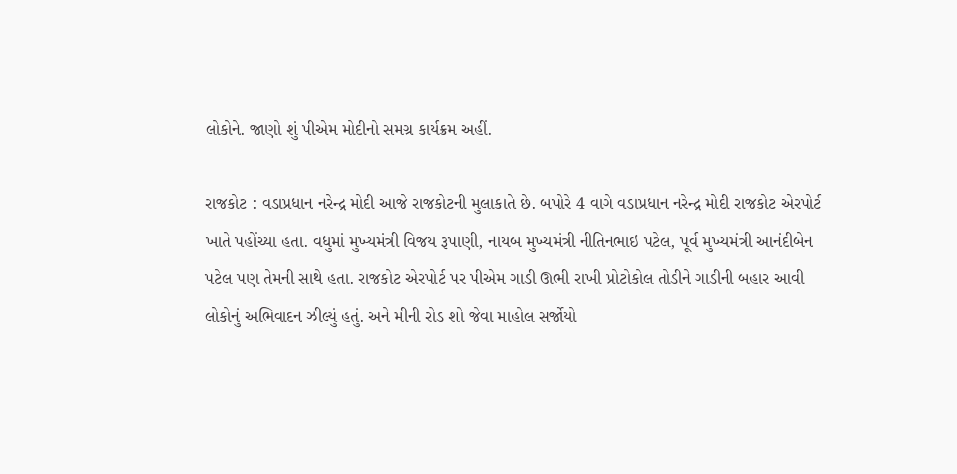લોકોને. જાણો શું પીએમ મોદીનો સમગ્ર કાર્યક્રમ અહીં.

રાજકોટ : વડાપ્રધાન નરેન્દ્ર મોદી આજે રાજકોટની મુલાકાતે છે. બપોરે 4 વાગે વડાપ્રધાન નરેન્દ્ર મોદી રાજકોટ એરપોર્ટ ખાતે પહોંચ્યા હતા. વધુમાં મુખ્યમંત્રી વિજય રૂપાણી, નાયબ મુખ્યમંત્રી નીતિનભાઇ પટેલ, પૂર્વ મુખ્યમંત્રી આનંદીબેન પટેલ પણ તેમની સાથે હતા. રાજકોટ એરપોર્ટ પર પીએમ ગાડી ઊભી રાખી પ્રોટોકોલ તોડીને ગાડીની બહાર આવી લોકોનું અભિવાદન ઝીલ્યું હતું. અને મીની રોડ શો જેવા માહોલ સર્જોયો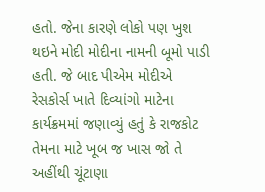હતો. જેના કારણે લોકો પણ ખુશ થઇને મોદી મોદીના નામની બૂમો પાડી હતી. જે બાદ પીએમ મોદીએ રેસકોર્સ ખાતે દિવ્યાંગો માટેના કાર્યક્રમમાં જણાવ્યું હતું કે રાજકોટ તેમના માટે ખૂબ જ ખાસ જો તે અહીંથી ચૂંટાણા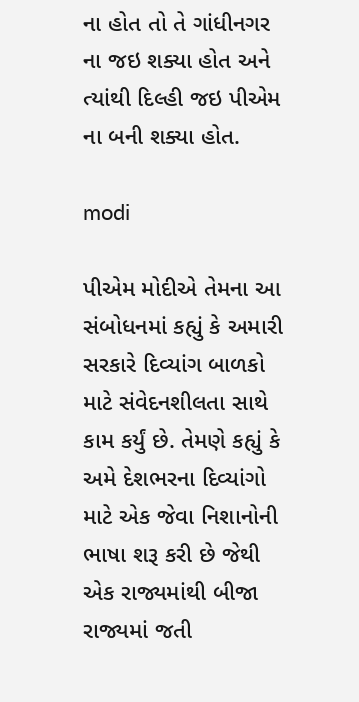ના હોત તો તે ગાંધીનગર ના જઇ શક્યા હોત અને ત્યાંથી દિલ્હી જઇ પીએમ ના બની શક્યા હોત.

modi

પીએમ મોદીએ તેમના આ સંબોધનમાં કહ્યું કે અમારી સરકારે દિવ્યાંગ બાળકો માટે સંવેદનશીલતા સાથે કામ કર્યું છે. તેમણે કહ્યું કે અમે દેશભરના દિવ્યાંગો માટે એક જેવા નિશાનોની ભાષા શરૂ કરી છે જેથી એક રાજ્યમાંથી બીજા રાજ્યમાં જતી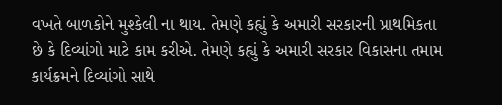વખતે બાળકોને મુશ્કેલી ના થાય. તેમણે કહ્યું કે અમારી સરકારની પ્રાથમિકતા છે કે દિવ્યાંગો માટે કામ કરીએ. તેમણે કહ્યું કે અમારી સરકાર વિકાસના તમામ કાર્યક્રમને દિવ્યાંગો સાથે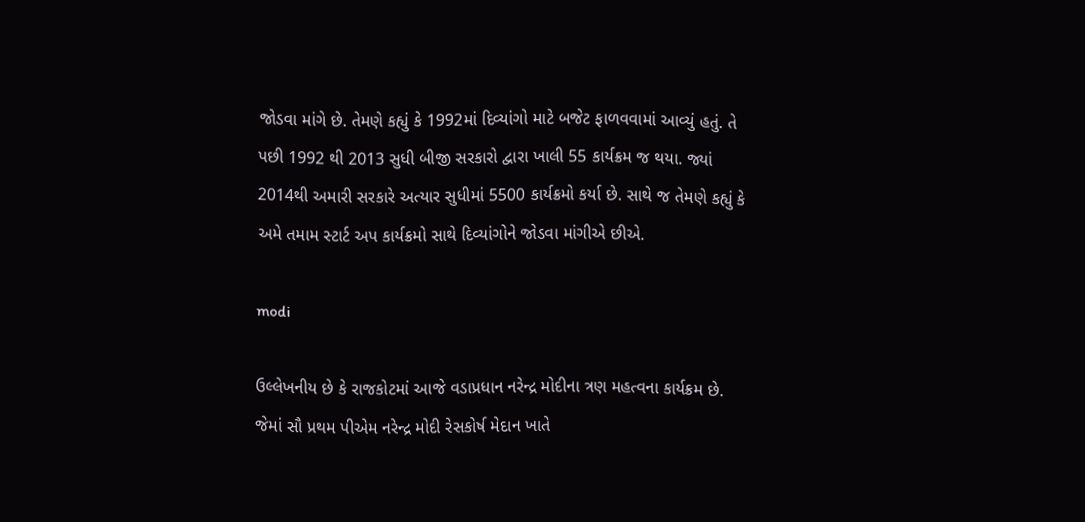જોડવા માંગે છે. તેમણે કહ્યું કે 1992માં દિવ્યાંગો માટે બજેટ ફાળવવામાં આવ્યું હતું. તે પછી 1992 થી 2013 સુધી બીજી સરકારો દ્વારા ખાલી 55 કાર્યક્રમ જ થયા. જ્યાં 2014થી અમારી સરકારે અત્યાર સુધીમાં 5500 કાર્યક્રમો કર્યા છે. સાથે જ તેમણે કહ્યું કે અમે તમામ સ્ટાર્ટ અપ કાર્યક્રમો સાથે દિવ્યાંગોને જોડવા માંગીએ છીએ.

modi

ઉલ્લેખનીય છે કે રાજકોટમાં આજે વડાપ્રધાન નરેન્દ્ર મોદીના ત્રણ મહત્વના કાર્યક્રમ છે. જેમાં સૌ પ્રથમ પીએમ નરેન્દ્ર મોદી રેસકોર્ષ મેદાન ખાતે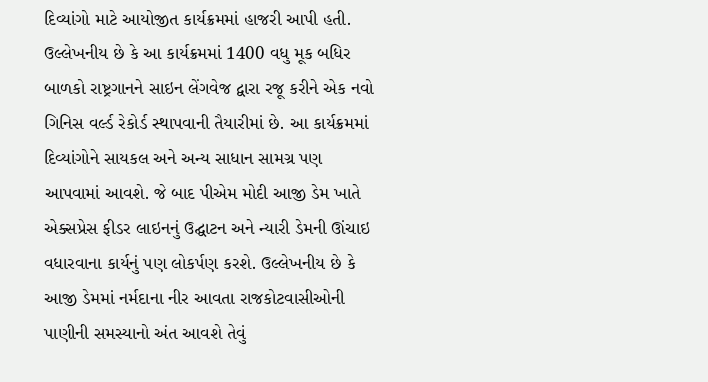દિવ્યાંગો માટે આયોજીત કાર્યક્રમમાં હાજરી આપી હતી. ઉલ્લેખનીય છે કે આ કાર્યક્રમમાં 1400 વધુ મૂક બધિર બાળકો રાષ્ટ્રગાનને સાઇન લેંગવેજ દ્વારા રજૂ કરીને એક નવો ગિનિસ વર્લ્ડ રેકોર્ડ સ્થાપવાની તૈયારીમાં છે. આ કાર્યક્રમમાં દિવ્યાંગોને સાયકલ અને અન્ય સાધાન સામગ્ર પણ આપવામાં આવશે. જે બાદ પીએમ મોદી આજી ડેમ ખાતે એક્સપ્રેસ ફીડર લાઇનનું ઉદ્ઘાટન અને ન્યારી ડેમની ઊંચાઇ વધારવાના કાર્યનું પણ લોકર્પણ કરશે. ઉલ્લેખનીય છે કે આજી ડેમમાં નર્મદાના નીર આવતા રાજકોટવાસીઓની પાણીની સમસ્યાનો અંત આવશે તેવું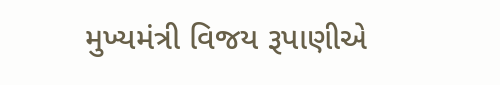મુખ્યમંત્રી વિજય રૂપાણીએ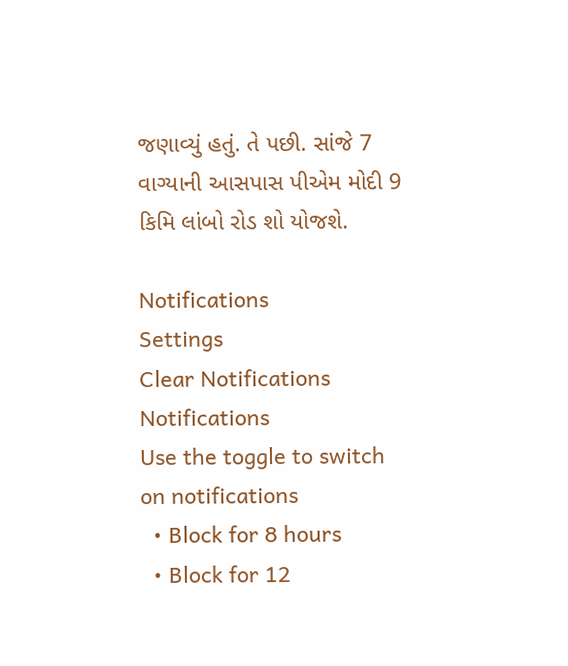જણાવ્યું હતું. તે પછી. સાંજે 7 વાગ્યાની આસપાસ પીએમ મોદી 9 કિમિ લાંબો રોડ શો યોજશે.

Notifications
Settings
Clear Notifications
Notifications
Use the toggle to switch on notifications
  • Block for 8 hours
  • Block for 12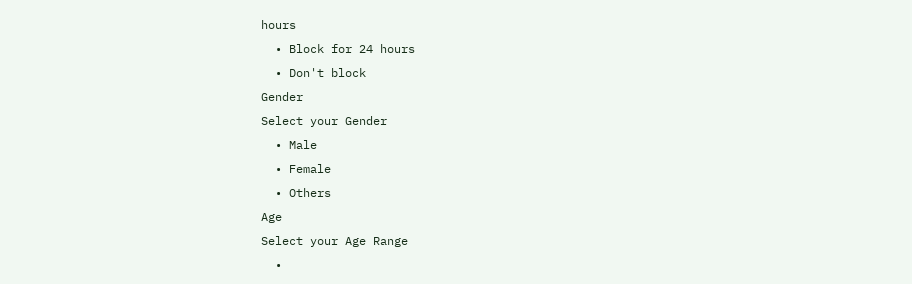hours
  • Block for 24 hours
  • Don't block
Gender
Select your Gender
  • Male
  • Female
  • Others
Age
Select your Age Range
  •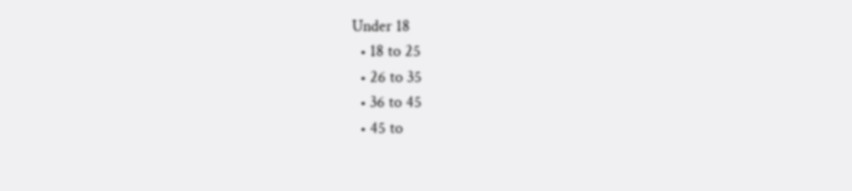Under 18
  • 18 to 25
  • 26 to 35
  • 36 to 45
  • 45 to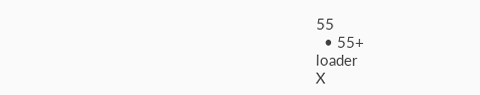55
  • 55+
loader
X